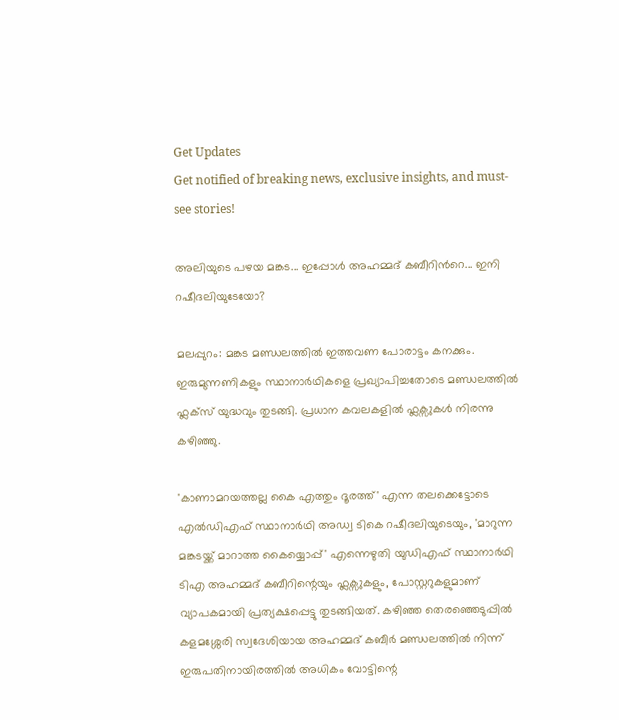Get Updates
Get notified of breaking news, exclusive insights, and must-see stories!

അലിയുടെ പഴയ മങ്കട... ഇപ്പോള്‍ അഹമ്മദ് കബീറിന്‍റെ... ഇനി റഷീദലിയുടേയോ?

മലപ്പുറം: മങ്കട മണ്ഡലത്തില്‍ ഇത്തവണ പോരാട്ടം കനക്കും. ഇരുമുന്നണികളും സ്ഥാനാര്‍ഥികളെ പ്രഖ്യാപിച്ചതോടെ മണ്ഡലത്തില്‍ ഫ്ലക്‌സ് യുദ്ധവും തുടങ്ങി. പ്രധാന കവലകളില്‍ ഫ്ലക്സുകള്‍ നിരന്നു കഴിഞ്ഞു.

'കാണാമറയത്തല്ല കൈ എത്തും ദൂരത്ത്' എന്ന തലക്കെട്ടോടെ എല്‍ഡിഎഫ് സ്ഥാനാര്‍ഥി അഡ്വ ടികെ റഷീദലിയുടെയും, 'മാറുന്ന മങ്കടയ്ക്ക് മാറാത്ത കൈയ്യൊപ്പ്' എന്നെഴുതി യുഡിഎഫ് സ്ഥാനാര്‍ഥി ടിഎ അഹമ്മദ് കബീറിന്റെയും ഫ്ലക്സുകളും, പോസ്റ്ററുകളുമാണ് വ്യാപകമായി പ്രത്യക്ഷപ്പെട്ടു തുടങ്ങിയത്. കഴിഞ്ഞ തെരഞ്ഞെടുപ്പില്‍ കളമശ്ശേരി സ്വദേശിയായ അഹമ്മദ് കബീര്‍ മണ്ഡലത്തില്‍ നിന്ന് ഇരുപതിനായിരത്തില്‍ അധികം വോട്ടിന്റെ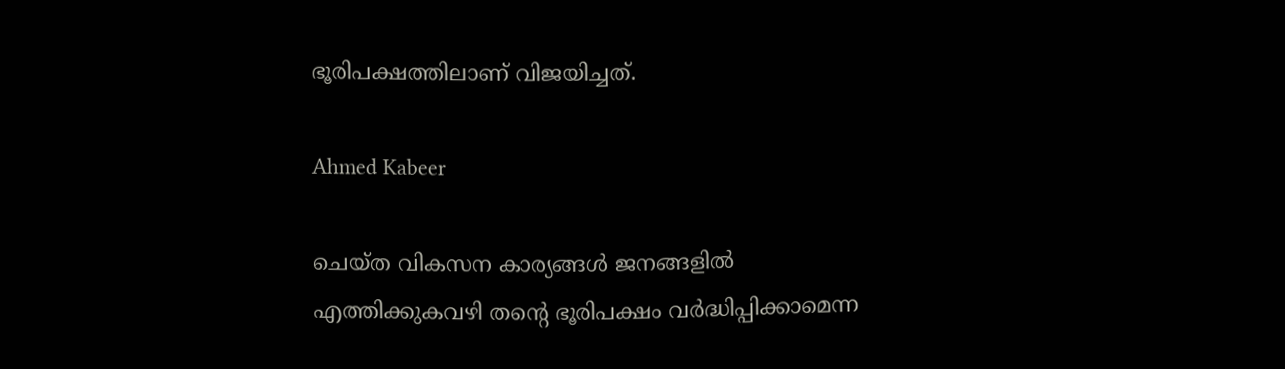ഭൂരിപക്ഷത്തിലാണ് വിജയിച്ചത്.

Ahmed Kabeer

ചെയ്ത വികസന കാര്യങ്ങള്‍ ജനങ്ങളില്‍ എത്തിക്കുകവഴി തന്റെ ഭൂരിപക്ഷം വര്‍ദ്ധിപ്പിക്കാമെന്ന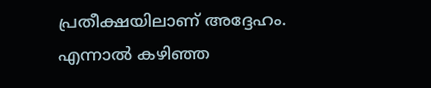പ്രതീക്ഷയിലാണ് അദ്ദേഹം. എന്നാല്‍ കഴിഞ്ഞ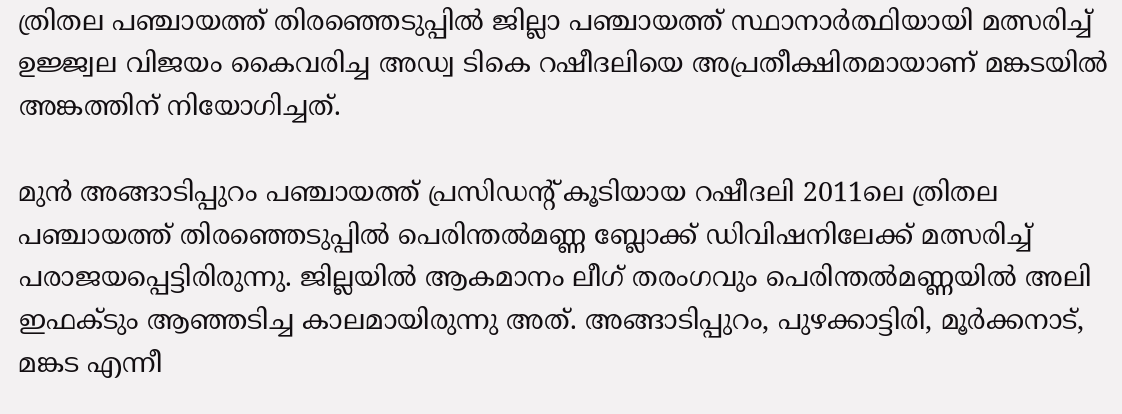ത്രിതല പഞ്ചായത്ത് തിരഞ്ഞെടുപ്പില്‍ ജില്ലാ പഞ്ചായത്ത് സ്ഥാനാര്‍ത്ഥിയായി മത്സരിച്ച് ഉജ്ജ്വല വിജയം കൈവരിച്ച അഡ്വ ടികെ റഷീദലിയെ അപ്രതീക്ഷിതമായാണ് മങ്കടയില്‍ അങ്കത്തിന് നിയോഗിച്ചത്.

മുന്‍ അങ്ങാടിപ്പുറം പഞ്ചായത്ത് പ്രസിഡന്റ് കൂടിയായ റഷീദലി 2011ലെ ത്രിതല പഞ്ചായത്ത് തിരഞ്ഞെടുപ്പില്‍ പെരിന്തല്‍മണ്ണ ബ്ലോക്ക് ഡിവിഷനിലേക്ക് മത്സരിച്ച് പരാജയപ്പെട്ടിരിരുന്നു. ജില്ലയില്‍ ആകമാനം ലീഗ് തരംഗവും പെരിന്തല്‍മണ്ണയില്‍ അലി ഇഫക്ടും ആഞ്ഞടിച്ച കാലമായിരുന്നു അത്. അങ്ങാടിപ്പുറം, പുഴക്കാട്ടിരി, മൂര്‍ക്കനാട്, മങ്കട എന്നീ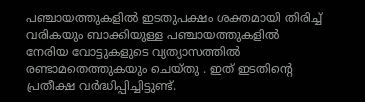പഞ്ചായത്തുകളില്‍ ഇടതുപക്ഷം ശക്തമായി തിരിച്ച് വരികയും ബാക്കിയുള്ള പഞ്ചായത്തുകളില്‍ നേരിയ വോട്ടുകളുടെ വ്യത്യാസത്തില്‍ രണ്ടാമതെത്തുകയും ചെയ്തു . ഇത് ഇടതിന്റെ പ്രതീക്ഷ വര്‍ദ്ധിപ്പിച്ചിട്ടുണ്ട്.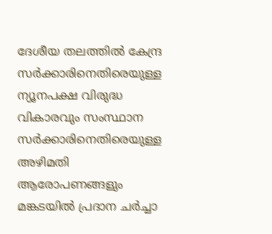ദേശീയ തലത്തില്‍ കേന്ദ്ര സര്‍ക്കാരിനെതിരെയുള്ള ന്യൂനപക്ഷ വിരുദ്ധ വികാരവും സംസ്ഥാന സര്‍ക്കാരിനെതിരെയുള്ള അഴിമതി ആരോപണങ്ങളും മങ്കടയില്‍ പ്രദാന ചര്‍ച്ചാ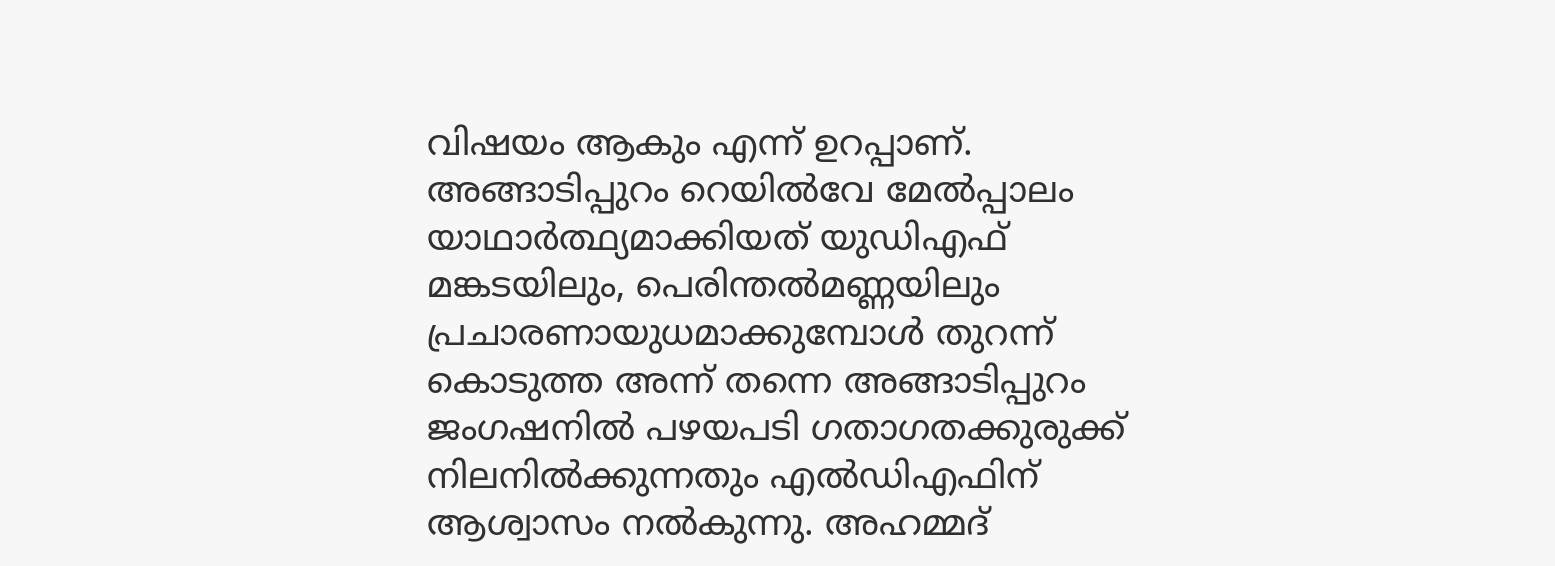വിഷയം ആകും എന്ന് ഉറപ്പാണ്. അങ്ങാടിപ്പുറം റെയില്‍വേ മേല്‍പ്പാലം യാഥാര്‍ത്ഥ്യമാക്കിയത് യുഡിഎഫ് മങ്കടയിലും, പെരിന്തല്‍മണ്ണയിലും പ്രചാരണായുധമാക്കുമ്പോള്‍ തുറന്ന് കൊടുത്ത അന്ന് തന്നെ അങ്ങാടിപ്പുറം ജംഗഷനില്‍ പഴയപടി ഗതാഗതക്കുരുക്ക് നിലനില്‍ക്കുന്നതും എല്‍ഡിഎഫിന് ആശ്വാസം നല്‍കുന്നു. അഹമ്മദ്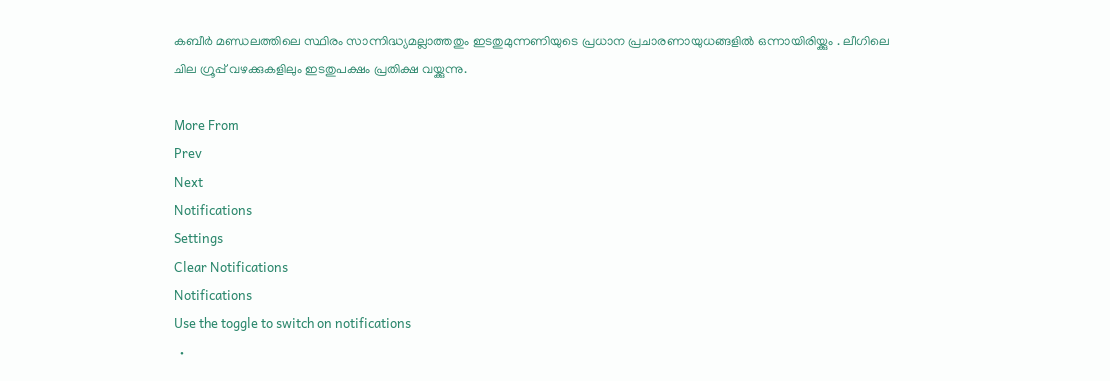കബീര്‍ മണ്ഡലത്തിലെ സ്ഥിരം സാന്നിദ്ധ്യമല്ലാത്തതും ഇടതുമുന്നണിയുടെ പ്രധാന പ്രചാരണായുധങ്ങളില്‍ ഒന്നായിരിയ്ക്കും . ലീഗിലെ ചില ഗ്രൂപ്പ് വഴക്കുകളിലും ഇടതുപക്ഷം പ്രതിക്ഷ വയ്ക്കുന്നു.

More From
Prev
Next
Notifications
Settings
Clear Notifications
Notifications
Use the toggle to switch on notifications
  •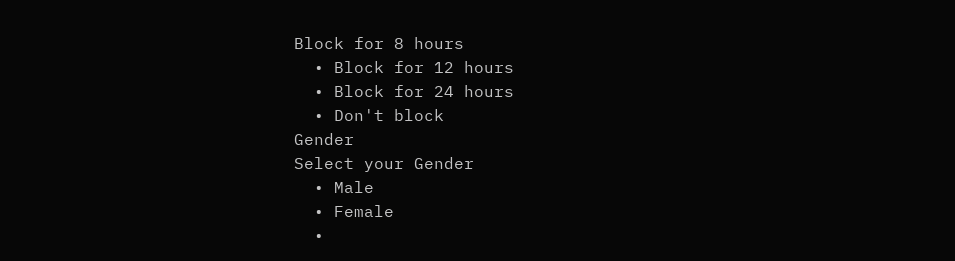Block for 8 hours
  • Block for 12 hours
  • Block for 24 hours
  • Don't block
Gender
Select your Gender
  • Male
  • Female
  •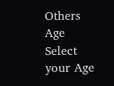Others
Age
Select your Age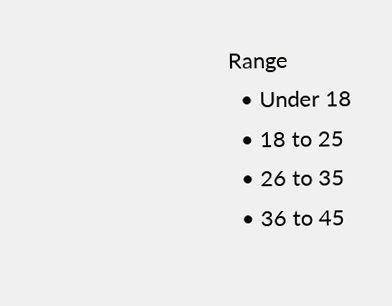Range
  • Under 18
  • 18 to 25
  • 26 to 35
  • 36 to 45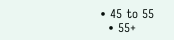• 45 to 55
  • 55+